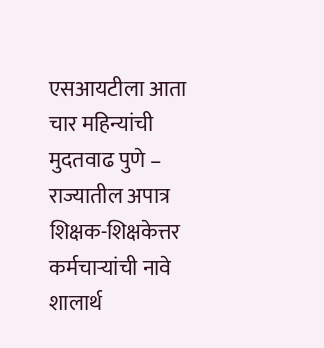एसआयटीला आता चार महिन्यांची मुदतवाढ पुणे – राज्यातील अपात्र शिक्षक-शिक्षकेत्तर कर्मचाऱ्यांची नावे शालार्थ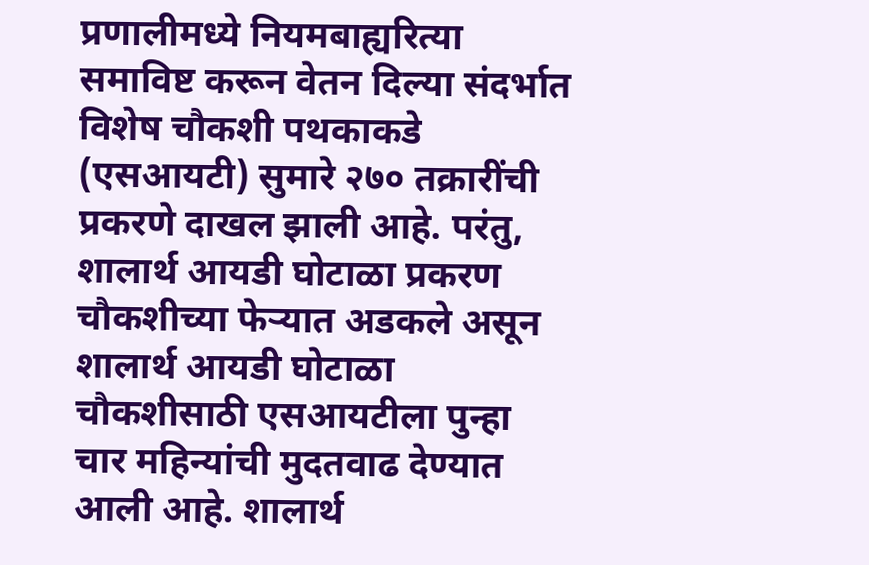प्रणालीमध्ये नियमबाह्यरित्या समाविष्ट करून वेतन दिल्या संदर्भात विशेष चौकशी पथकाकडे (एसआयटी) सुमारे २७० तक्रारींची प्रकरणे दाखल झाली आहे. परंतु, शालार्थ आयडी घोटाळा प्रकरण चौकशीच्या फेऱ्यात अडकले असून शालार्थ आयडी घोटाळा चौकशीसाठी एसआयटीला पुन्हा चार महिन्यांची मुदतवाढ देण्यात आली आहे. शालार्थ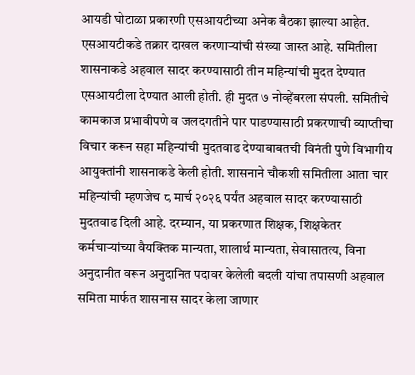आयडी घोटाळा प्रकारणी एसआयटीच्या अनेक बैठका झाल्या आहेत. एसआयटीकडे तक्रार दाखल करणाऱ्यांची संख्या जास्त आहे. समितीला शासनाकडे अहवाल सादर करण्यासाठी तीन महिन्यांची मुदत देण्यात एसआयटीला देण्यात आली होती. ही मुदत ७ नोव्हेंबरला संपली. समितीचे कामकाज प्रभावीपणे व जलदगतीने पार पाडण्यासाठी प्रकरणाची व्याप्तीचा विचार करून सहा महिन्यांची मुदतवाढ देण्याबाबतची विनंती पुणे विभागीय आयुक्तांनी शासनाकडे केली होती. शासनाने चौकशी समितीला आता चार महिन्यांची म्हणजेच ८ मार्च २०२६ पर्यंत अहवाल सादर करण्यासाठी मुदतवाढ दिली आहे. दरम्यान, या प्रकरणात शिक्षक, शिक्षकेतर कर्मचाऱ्यांच्या वैयक्तिक मान्यता, शालार्थ मान्यता, सेवासातत्य, विना अनुदानीत वरून अनुदानित पदावर केलेली बदली यांचा तपासणी अहवाल समिता मार्फत शासनास सादर केला जाणार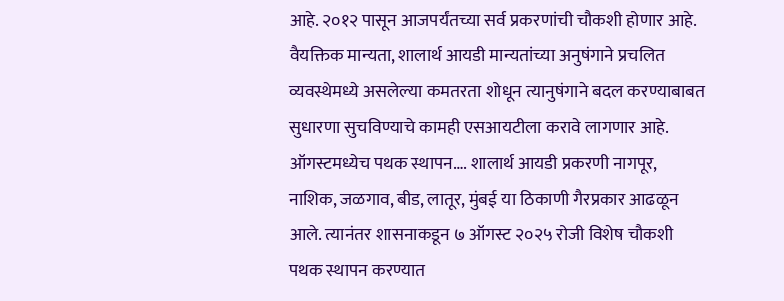आहे. २०१२ पासून आजपर्यंतच्या सर्व प्रकरणांची चौकशी होणार आहे. वैयक्तिक मान्यता, शालार्थ आयडी मान्यतांच्या अनुषंगाने प्रचलित व्यवस्थेमध्ये असलेल्या कमतरता शोधून त्यानुषंगाने बदल करण्याबाबत सुधारणा सुचविण्याचे कामही एसआयटीला करावे लागणार आहे. ऑगस्टमध्येच पथक स्थापन…. शालार्थ आयडी प्रकरणी नागपूर, नाशिक, जळगाव, बीड, लातूर, मुंबई या ठिकाणी गैरप्रकार आढळून आले. त्यानंतर शासनाकडून ७ ऑगस्ट २०२५ रोजी विशेष चौकशी पथक स्थापन करण्यात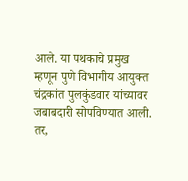आले. या पथकाचे प्रमुख म्हणून पुणे विभागीय आयुक्त चंद्रकांत पुलकुंडवार यांच्यावर जबाबदारी सोपविण्यात आली. तर,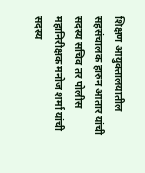शिक्षण आयुक्तालयातील सहसंचालक हारुन आतार यांची सदस्य सचिव तर पोलीस महानिरीक्षक मनोज शर्मा यांची सदस्य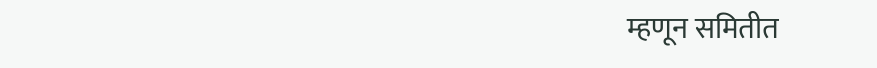म्हणून समितीत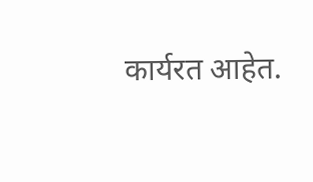कार्यरत आहेत.